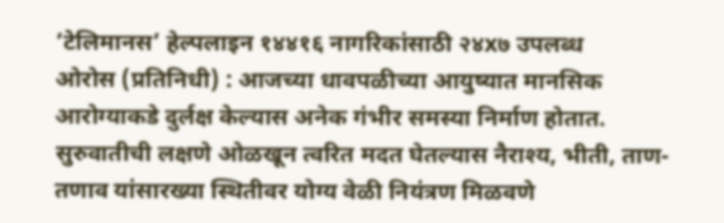‘टेलिमानस’ हेल्पलाइन १४४१६ नागरिकांसाठी २४x७ उपलब्ध
ओरोस (प्रतिनिधी) : आजच्या धावपळीच्या आयुष्यात मानसिक आरोग्याकडे दुर्लक्ष केल्यास अनेक गंभीर समस्या निर्माण होतात. सुरुवातीची लक्षणे ओळखून त्वरित मदत घेतल्यास नैराश्य, भीती, ताण-तणाव यांसारख्या स्थितीवर योग्य वेळी नियंत्रण मिळवणे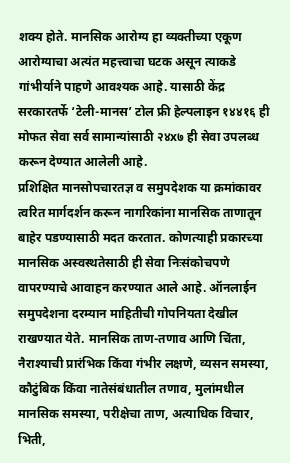शक्य होते. मानसिक आरोग्य हा व्यक्तीच्या एकूण आरोग्याचा अत्यंत महत्त्वाचा घटक असून त्याकडे गांभीर्याने पाहणे आवश्यक आहे. यासाठी केंद्र सरकारतर्फे ‘टेली-मानस’ टोल फ्री हेल्पलाइन १४४१६ ही मोफत सेवा सर्व सामान्यांसाठी २४x७ ही सेवा उपलब्ध करून देण्यात आलेली आहे.
प्रशिक्षित मानसोपचारतज्ञ व समुपदेशक या क्रमांकावर त्वरित मार्गदर्शन करून नागरिकांना मानसिक ताणातून बाहेर पडण्यासाठी मदत करतात. कोणत्याही प्रकारच्या मानसिक अस्वस्थतेसाठी ही सेवा निःसंकोचपणे वापरण्याचे आवाहन करण्यात आले आहे. ऑनलाईन समुपदेशना दरम्यान माहितीची गोपनियता देखील राखण्यात येते. मानसिक ताण-तणाव आणि चिंता, नैराश्याची प्रारंभिक किंवा गंभीर लक्षणे, व्यसन समस्या, कौटुंबिक किंवा नातेसंबंधातील तणाव, मुलांमधील मानसिक समस्या, परीक्षेचा ताण, अत्याधिक विचार, भिती,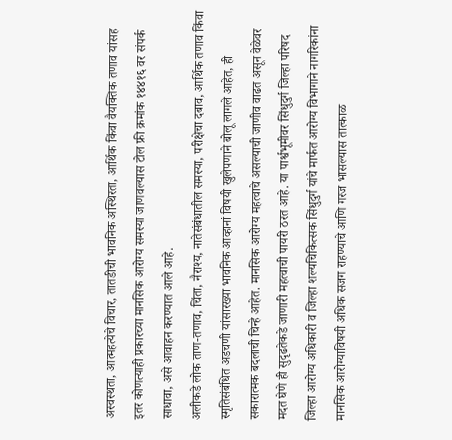अस्वस्थता, आत्महत्येचे विचार, तातडीची भावनिक अस्थिरता, आर्थिक किंवा वैयक्तिक तणाव यांसह इतर कोणत्याही प्रकारच्या मानसिक आरोग्य समस्या जाणवल्यास टोल फ्री क्रमांक १४४१६ वर संपर्क साधावा, असे आवाहन करण्यात आले आहे.
अलीकडे लोक ताण-तणाव, चिंता, नैराश्य, नातेसंबंधातील समस्या, परीक्षेचा दबाव, आर्थिक तणाव किंवा स्मृतिसंबंधित अडचणी यांसारख्या भावनिक आव्हानां विषयी खुलेपणाने बोलू लागले आहेत, ही सकारात्मक बदलाची चिन्हे आहेत. मानसिक आरोग्य महत्वाचे असल्याची जाणीव वाढत असून वेळेवर मदत घेणे ही सुदृढतेकडे जाणारी महत्वाची पायरी ठरत आहे. या पार्श्वभूमीवर सिंधुदुर्ग जिल्हा परिषद जिल्हा आरोग्य अधिकारी व जिल्हा शल्यचिकित्सक सिंधुदुर्ग यांचे मार्फत आरोग्य विभागाने नागरिकांना मानसिक आरोग्याविषयी अधिक सजग राहण्याचे आणि गरज भासल्यास तात्काळ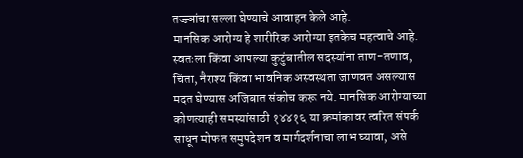तज्ज्ञांचा सल्ला घेण्याचे आवाहन केले आहे.
मानसिक आरोग्य हे शारीरिक आरोग्या इतकेच महत्वाचे आहे. स्वतःला किंवा आपल्या कुटुंबातील सदस्यांना ताण-तणाव, चिंता, नैराश्य किंवा भावनिक अस्वस्थता जाणवत असल्यास मदत घेण्यास अजिबात संकोच करू नये. मानसिक आरोग्याच्या कोणत्याही समस्यांसाठी १४४१६ या क्रमांकावर त्वरित संपर्क साधून मोफत समुपदेशन व मार्गदर्शनाचा लाभ घ्यावा, असे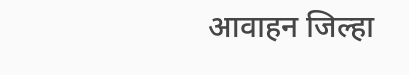आवाहन जिल्हा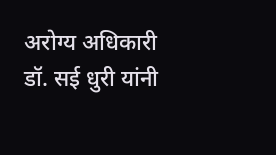अरोग्य अधिकारी डॉ. सई धुरी यांनी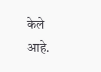केले आहे.